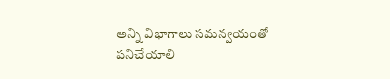అన్ని విభాగాలు సమన్వయంతో పనిచేయాలి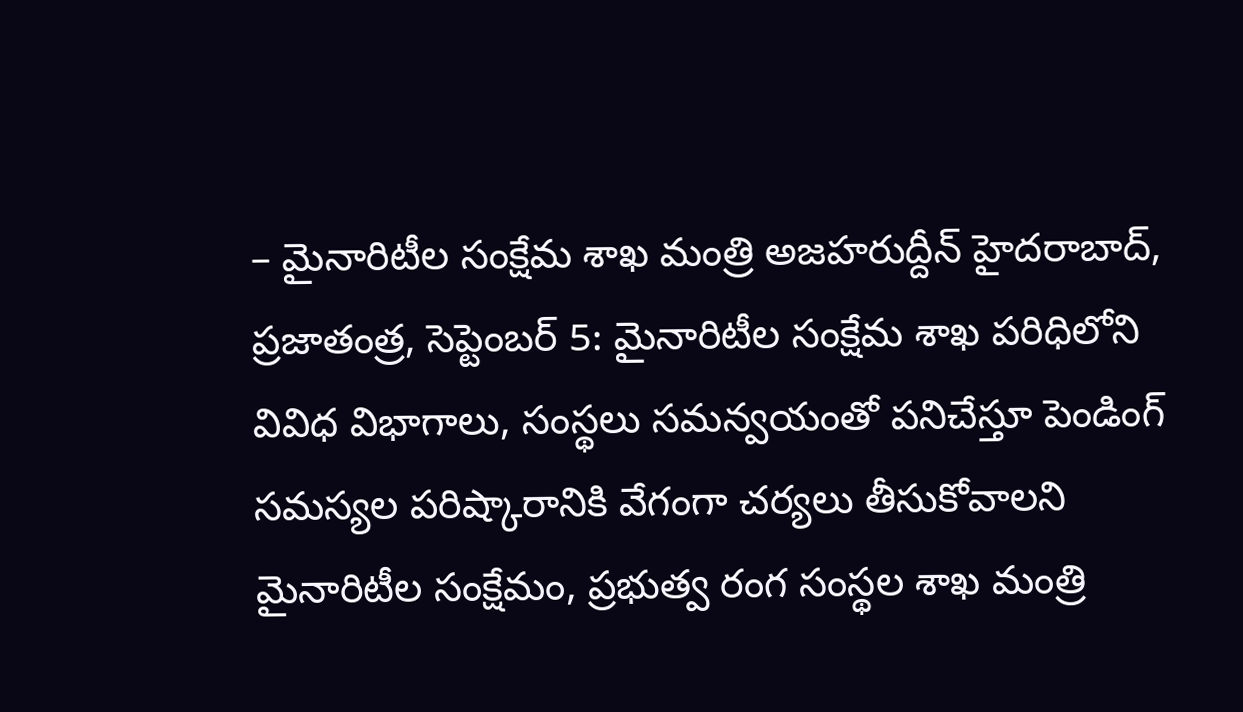– మైనారిటీల సంక్షేమ శాఖ మంత్రి అజహరుద్దీన్ హైదరాబాద్, ప్రజాతంత్ర, సెప్టెంబర్ 5: మైనారిటీల సంక్షేమ శాఖ పరిధిలోని వివిధ విభాగాలు, సంస్థలు సమన్వయంతో పనిచేస్తూ పెండింగ్ సమస్యల పరిష్కారానికి వేగంగా చర్యలు తీసుకోవాలని మైనారిటీల సంక్షేమం, ప్రభుత్వ రంగ సంస్థల శాఖ మంత్రి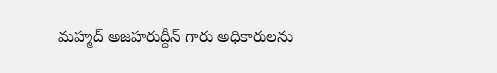మహ్మద్ అజహరుద్దీన్ గారు అధికారులను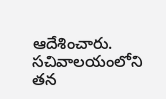ఆదేశించారు. సచివాలయంలోని తన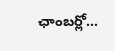ఛాంబర్లో…